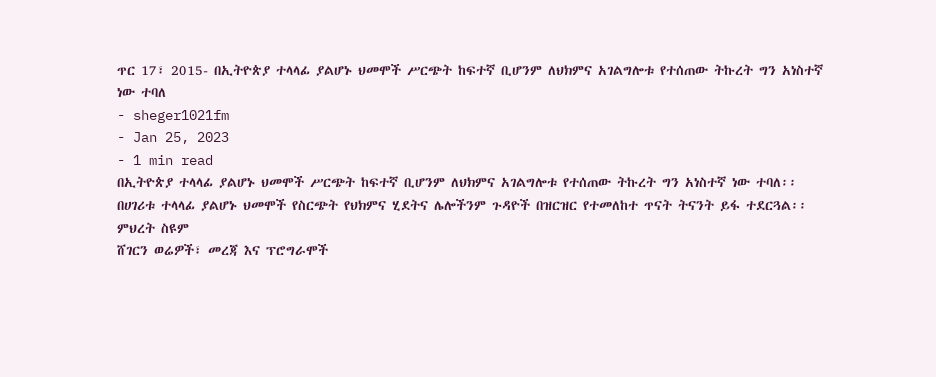ጥር 17፣ 2015- በኢትዮጵያ ተላላፊ ያልሆኑ ህመሞች ሥርጭት ከፍተኛ ቢሆንም ለህክምና አገልግሎቱ የተሰጠው ትኩረት ግን አነስተኛ ነው ተባለ
- sheger1021fm
- Jan 25, 2023
- 1 min read
በኢትዮጵያ ተላላፊ ያልሆኑ ህመሞች ሥርጭት ከፍተኛ ቢሆንም ለህክምና አገልግሎቱ የተሰጠው ትኩረት ግን አነስተኛ ነው ተባለ፡፡
በሀገሪቱ ተላላፊ ያልሆኑ ህመሞች የስርጭት የህክምና ሂደትና ሌሎችንም ጉዳዮች በዝርዝር የተመለከተ ጥናት ትናንት ይፋ ተደርጓል፡፡
ምህረት ስዩም
ሸገርን ወሬዎች፣ መረጃ እና ፕሮግራሞች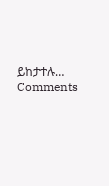ይከታተሉ…
Comments